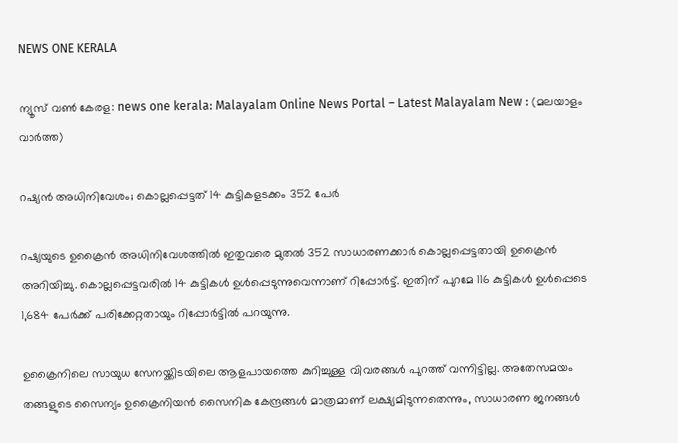NEWS ONE KERALA

ന്യൂസ് വൺ കേരള: news one kerala: Malayalam Online News Portal – Latest Malayalam New : (മലയാളം വാർത്ത)

റഷ്യന്‍ അധിനിവേശം; കൊല്ലപ്പെട്ടത് 14 കുട്ടികളടക്കം 352 പേര്‍

റഷ്യയുടെ ഉക്രൈന്‍ അധിനിവേശത്തില്‍ ഇതുവരെ മുതല്‍ 352 സാധാരണക്കാര്‍ കൊല്ലപ്പെട്ടതായി ഉക്രൈന്‍ അറിയിച്ചു. കൊല്ലപ്പെട്ടവരില്‍ 14 കുട്ടികള്‍ ഉള്‍പ്പെടുന്നുവെന്നാണ് റിപ്പോര്‍ട്ട്. ഇതിന് പുറമേ 116 കുട്ടികള്‍ ഉള്‍പ്പെടെ 1,684 പേര്‍ക്ക് പരിക്കേറ്റതായും റിപ്പോര്‍ട്ടില്‍ പറയുന്നു.

ഉക്രൈനിലെ സായുധ സേനയ്ക്കിടയിലെ ആളപായത്തെ കുറിച്ചുള്ള വിവരങ്ങള്‍ പുറത്ത് വന്നിട്ടില്ല. അതേസമയം തങ്ങളുടെ സൈന്യം ഉക്രൈനിയന്‍ സൈനിക കേന്ദ്രങ്ങള്‍ മാത്രമാണ് ലക്ഷ്യമിടുന്നതെന്നും, സാധാരണ ജനങ്ങള്‍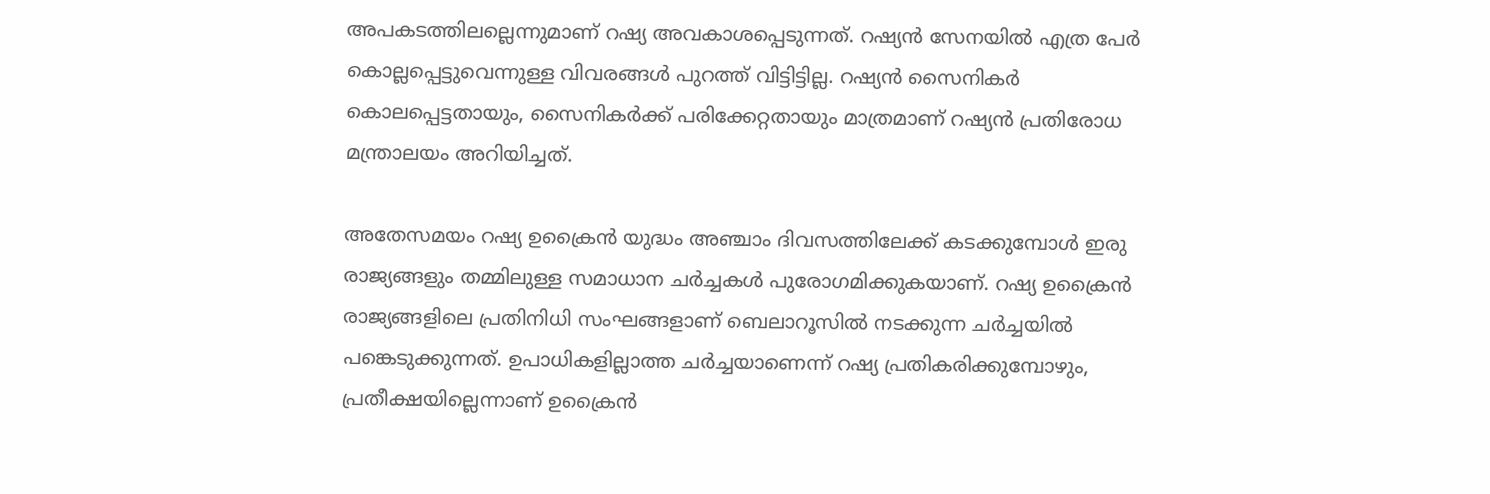അപകടത്തിലല്ലെന്നുമാണ് റഷ്യ അവകാശപ്പെടുന്നത്. റഷ്യന്‍ സേനയില്‍ എത്ര പേര്‍ കൊല്ലപ്പെട്ടുവെന്നുള്ള വിവരങ്ങള്‍ പുറത്ത് വിട്ടിട്ടില്ല. റഷ്യന്‍ സൈനികര്‍ കൊലപ്പെട്ടതായും, സൈനികര്‍ക്ക് പരിക്കേറ്റതായും മാത്രമാണ് റഷ്യന്‍ പ്രതിരോധ മന്ത്രാലയം അറിയിച്ചത്.

അതേസമയം റഷ്യ ഉക്രൈന്‍ യുദ്ധം അഞ്ചാം ദിവസത്തിലേക്ക് കടക്കുമ്പോള്‍ ഇരു രാജ്യങ്ങളും തമ്മിലുള്ള സമാധാന ചര്‍ച്ചകള്‍ പുരോഗമിക്കുകയാണ്. റഷ്യ ഉക്രൈന്‍ രാജ്യങ്ങളിലെ പ്രതിനിധി സംഘങ്ങളാണ് ബെലാറൂസില്‍ നടക്കുന്ന ചര്‍ച്ചയില്‍ പങ്കെടുക്കുന്നത്. ഉപാധികളില്ലാത്ത ചര്‍ച്ചയാണെന്ന് റഷ്യ പ്രതികരിക്കുമ്പോഴും, പ്രതീക്ഷയില്ലെന്നാണ് ഉക്രൈന്‍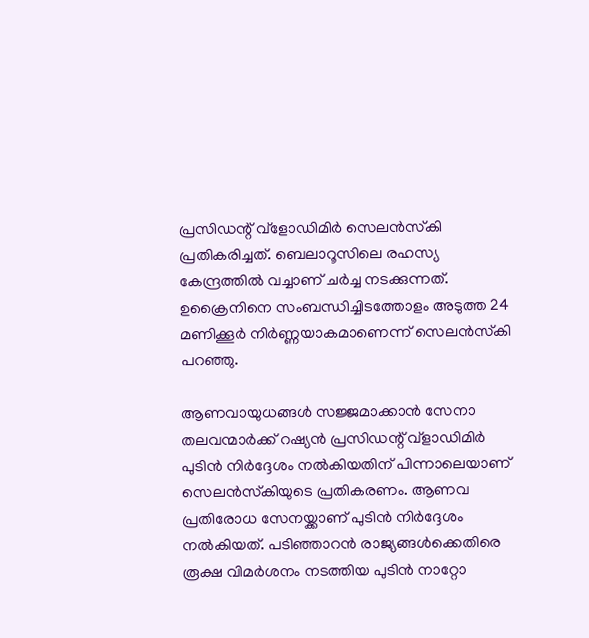പ്രസിഡന്റ് വ്ളോഡിമിര്‍ സെലന്‍സ്‌കി പ്രതികരിച്ചത്. ബെലാറൂസിലെ രഹസ്യ കേന്ദ്രത്തില്‍ വച്ചാണ് ചര്‍ച്ച നടക്കുന്നത്. ഉക്രൈനിനെ സംബന്ധിച്ചിടത്തോളം അടുത്ത 24 മണിക്കൂര്‍ നിര്‍ണ്ണയാകമാണെന്ന് സെലന്‍സ്‌കി പറഞ്ഞു.

ആണവായുധങ്ങള്‍ സജ്ജമാക്കാന്‍ സേനാ തലവന്മാര്‍ക്ക് റഷ്യന്‍ പ്രസിഡന്റ് വ്ളാഡിമിര്‍ പുടിന്‍ നിര്‍ദ്ദേശം നല്‍കിയതിന് പിന്നാലെയാണ് സെലന്‍സ്‌കിയുടെ പ്രതികരണം. ആണവ പ്രതിരോധ സേനയ്ക്കാണ് പുടിന്‍ നിര്‍ദ്ദേശം നല്‍കിയത്. പടിഞ്ഞാറന്‍ രാജ്യങ്ങള്‍ക്കെതിരെ രൂക്ഷ വിമര്‍ശനം നടത്തിയ പുടിന്‍ നാറ്റോ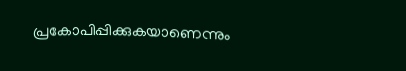പ്രകോപിപ്പിക്കുകയാണെന്നും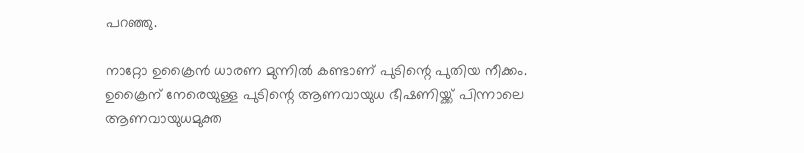പറഞ്ഞു.

നാറ്റോ ഉക്രൈന്‍ ധാരണ മുന്നില്‍ കണ്ടാണ് പുടിന്റെ പുതിയ നീക്കം. ഉക്രൈന് നേരെയുള്ള പുടിന്റെ ആണവായുധ ഭീഷണിയ്ക്ക് പിന്നാലെ ആണവായുധമുക്ത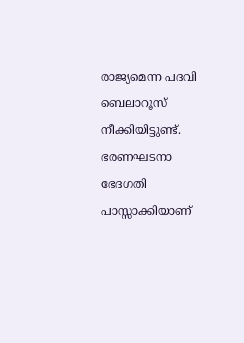രാജ്യമെന്ന പദവി ബെലാറൂസ് നീക്കിയിട്ടുണ്ട്. ഭരണഘടനാ ഭേദഗതി പാസ്സാക്കിയാണ്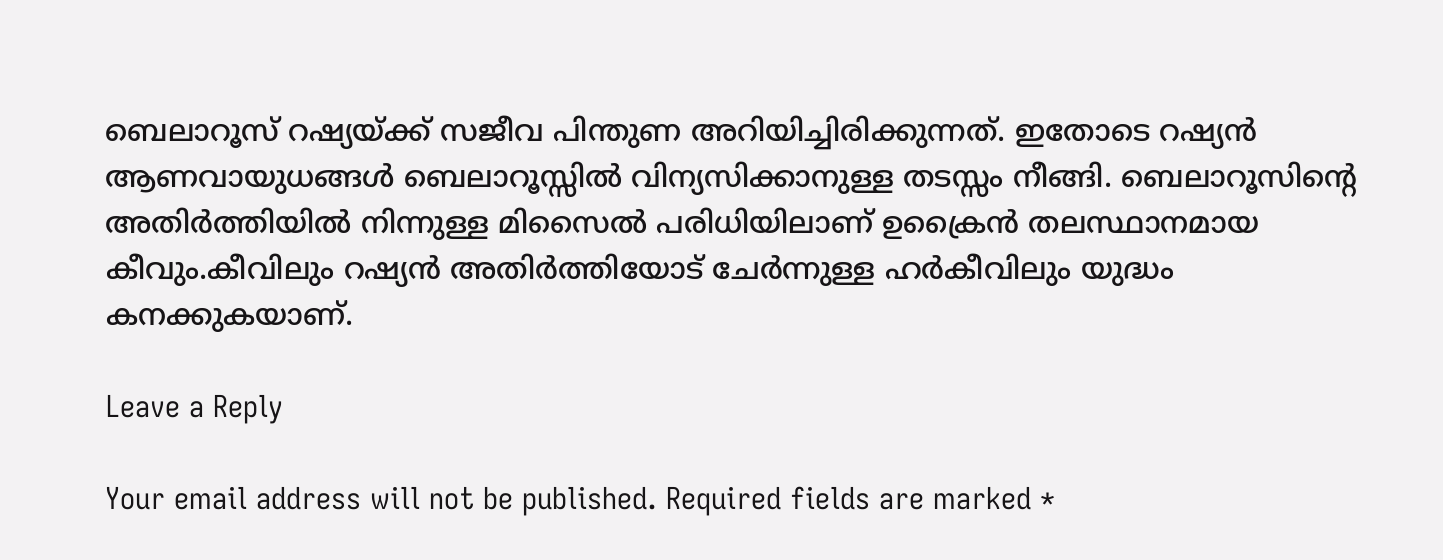ബെലാറൂസ് റഷ്യയ്ക്ക് സജീവ പിന്തുണ അറിയിച്ചിരിക്കുന്നത്. ഇതോടെ റഷ്യന്‍ ആണവായുധങ്ങള്‍ ബെലാറൂസ്സില്‍ വിന്യസിക്കാനുള്ള തടസ്സം നീങ്ങി. ബെലാറൂസിന്റെ അതിര്‍ത്തിയില്‍ നിന്നുള്ള മിസൈല്‍ പരിധിയിലാണ് ഉക്രൈന്‍ തലസ്ഥാനമായ കീവും.കീവിലും റഷ്യന്‍ അതിര്‍ത്തിയോട് ചേര്‍ന്നുള്ള ഹര്‍കീവിലും യുദ്ധം കനക്കുകയാണ്.

Leave a Reply

Your email address will not be published. Required fields are marked *